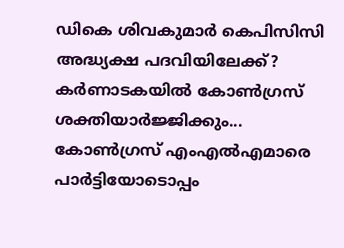ഡികെ ശിവകുമാർ കെപിസിസി അദ്ധ്യക്ഷ പദവിയിലേക്ക്? കർണാടകയിൽ കോൺഗ്രസ് ശക്തിയാർജ്ജിക്കും...
കോൺഗ്രസ് എംഎൽഎമാരെ പാർട്ടിയോടൊപ്പം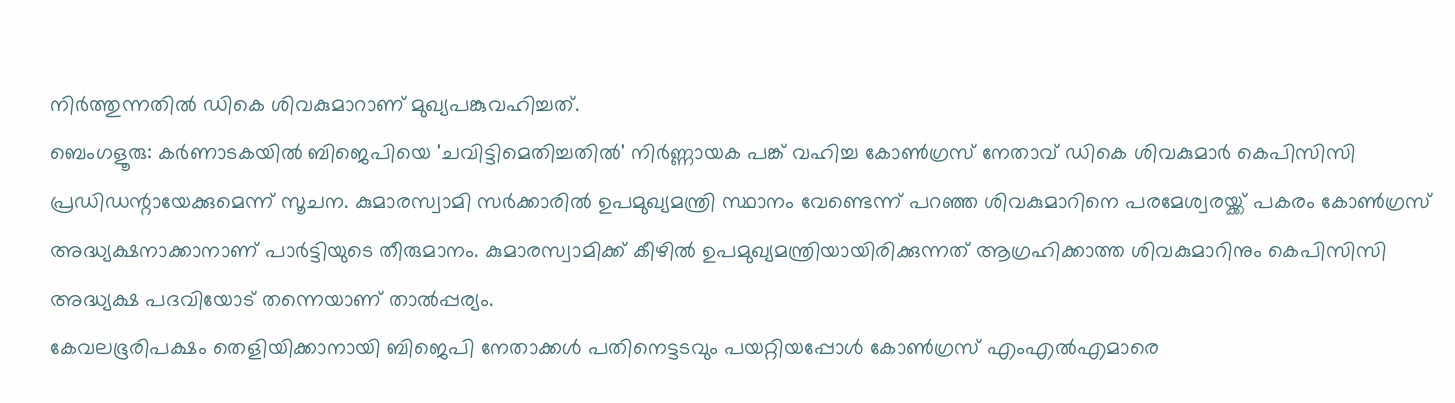നിർത്തുന്നതിൽ ഡികെ ശിവകുമാറാണ് മുഖ്യപങ്കുവഹിച്ചത്.
ബെംഗളൂരു: കർണാടകയിൽ ബിജെപിയെ 'ചവിട്ടിമെതിച്ചതിൽ' നിർണ്ണായക പങ്ക് വഹിച്ച കോൺഗ്രസ് നേതാവ് ഡികെ ശിവകുമാർ കെപിസിസി പ്രഡിഡന്റായേക്കുമെന്ന് സൂചന. കുമാരസ്വാമി സർക്കാരിൽ ഉപമുഖ്യമന്ത്രി സ്ഥാനം വേണ്ടെന്ന് പറഞ്ഞ ശിവകുമാറിനെ പരമേശ്വരയ്ക്ക് പകരം കോൺഗ്രസ് അദ്ധ്യക്ഷനാക്കാനാണ് പാർട്ടിയുടെ തീരുമാനം. കുമാരസ്വാമിക്ക് കീഴിൽ ഉപമുഖ്യമന്ത്രിയായിരിക്കുന്നത് ആഗ്രഹിക്കാത്ത ശിവകുമാറിനും കെപിസിസി അദ്ധ്യക്ഷ പദവിയോട് തന്നെയാണ് താൽപ്പര്യം.
കേവലഭൂരിപക്ഷം തെളിയിക്കാനായി ബിജെപി നേതാക്കൾ പതിനെട്ടടവും പയറ്റിയപ്പോൾ കോൺഗ്രസ് എംഎൽഎമാരെ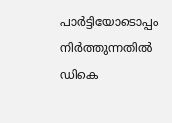പാർട്ടിയോടൊപ്പം നിർത്തുന്നതിൽ ഡികെ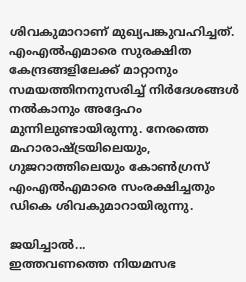ശിവകുമാറാണ് മുഖ്യപങ്കുവഹിച്ചത്. എംഎൽഎമാരെ സുരക്ഷിത കേന്ദ്രങ്ങളിലേക്ക് മാറ്റാനും സമയത്തിനനുസരിച്ച് നിർദേശങ്ങൾ നൽകാനും അദ്ദേഹം മുന്നിലുണ്ടായിരുന്നു. നേരത്തെ മഹാരാഷ്ട്രയിലെയും, ഗുജറാത്തിലെയും കോൺഗ്രസ് എംഎൽഎമാരെ സംരക്ഷിച്ചതും ഡികെ ശിവകുമാറായിരുന്നു.

ജയിച്ചാൽ...
ഇത്തവണത്തെ നിയമസഭ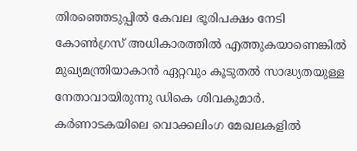തിരഞ്ഞെടുപ്പിൽ കേവല ഭൂരിപക്ഷം നേടി കോൺഗ്രസ് അധികാരത്തിൽ എത്തുകയാണെങ്കിൽ മുഖ്യമന്ത്രിയാകാൻ ഏറ്റവും കൂടുതൽ സാദ്ധ്യതയുള്ള നേതാവായിരുന്നു ഡികെ ശിവകുമാർ. കർണാടകയിലെ വൊക്കലിംഗ മേഖലകളിൽ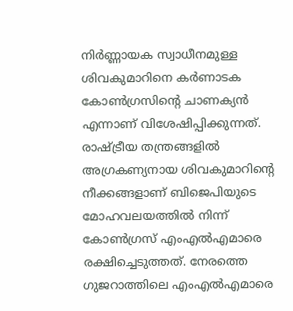നിർണ്ണായക സ്വാധീനമുള്ള ശിവകുമാറിനെ കർണാടക കോൺഗ്രസിന്റെ ചാണക്യൻ എന്നാണ് വിശേഷിപ്പിക്കുന്നത്. രാഷ്ട്രീയ തന്ത്രങ്ങളിൽ അഗ്രകണ്യനായ ശിവകുമാറിന്റെ നീക്കങ്ങളാണ് ബിജെപിയുടെ മോഹവലയത്തിൽ നിന്ന് കോൺഗ്രസ് എംഎൽഎമാരെ രക്ഷിച്ചെടുത്തത്. നേരത്തെ ഗുജറാത്തിലെ എംഎൽഎമാരെ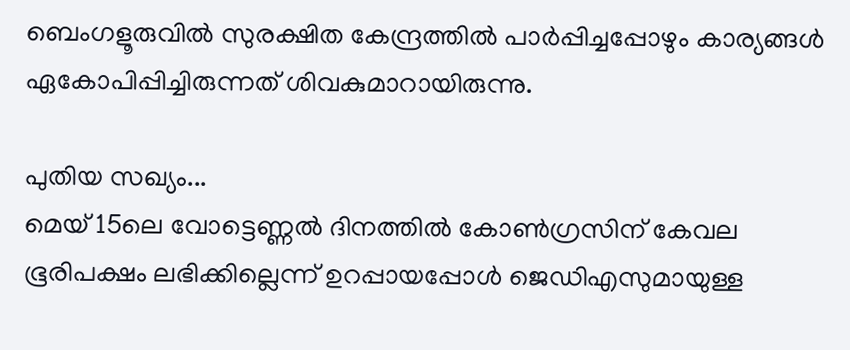ബെംഗളൂരുവിൽ സുരക്ഷിത കേന്ദ്രത്തിൽ പാർപ്പിച്ചപ്പോഴും കാര്യങ്ങൾ ഏകോപിപ്പിച്ചിരുന്നത് ശിവകുമാറായിരുന്നു.

പുതിയ സഖ്യം...
മെയ് 15ലെ വോട്ടെണ്ണൽ ദിനത്തിൽ കോൺഗ്രസിന് കേവല ഭൂരിപക്ഷം ലഭിക്കില്ലെന്ന് ഉറപ്പായപ്പോൾ ജെഡിഎസുമായുള്ള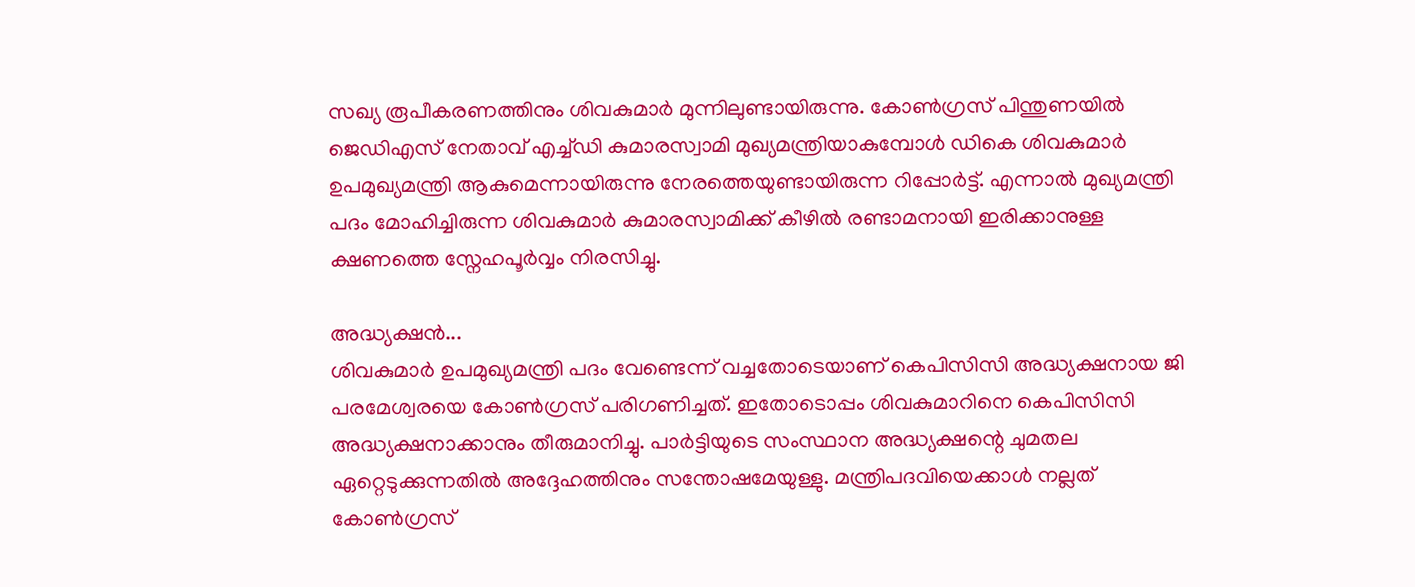സഖ്യ രൂപീകരണത്തിനും ശിവകുമാർ മുന്നിലുണ്ടായിരുന്നു. കോൺഗ്രസ് പിന്തുണയിൽ ജെഡിഎസ് നേതാവ് എച്ച്ഡി കുമാരസ്വാമി മുഖ്യമന്ത്രിയാകുമ്പോൾ ഡികെ ശിവകുമാർ ഉപമുഖ്യമന്ത്രി ആകുമെന്നായിരുന്നു നേരത്തെയുണ്ടായിരുന്ന റിപ്പോർട്ട്. എന്നാൽ മുഖ്യമന്ത്രി പദം മോഹിച്ചിരുന്ന ശിവകുമാർ കുമാരസ്വാമിക്ക് കീഴിൽ രണ്ടാമനായി ഇരിക്കാനുള്ള ക്ഷണത്തെ സ്നേഹപൂർവ്വം നിരസിച്ചു.

അദ്ധ്യക്ഷൻ...
ശിവകുമാർ ഉപമുഖ്യമന്ത്രി പദം വേണ്ടെന്ന് വച്ചതോടെയാണ് കെപിസിസി അദ്ധ്യക്ഷനായ ജി പരമേശ്വരയെ കോൺഗ്രസ് പരിഗണിച്ചത്. ഇതോടൊപ്പം ശിവകുമാറിനെ കെപിസിസി അദ്ധ്യക്ഷനാക്കാനും തീരുമാനിച്ചു. പാർട്ടിയുടെ സംസ്ഥാന അദ്ധ്യക്ഷന്റെ ചുമതല ഏറ്റെടുക്കുന്നതിൽ അദ്ദേഹത്തിനും സന്തോഷമേയുള്ളു. മന്ത്രിപദവിയെക്കാൾ നല്ലത് കോൺഗ്രസ്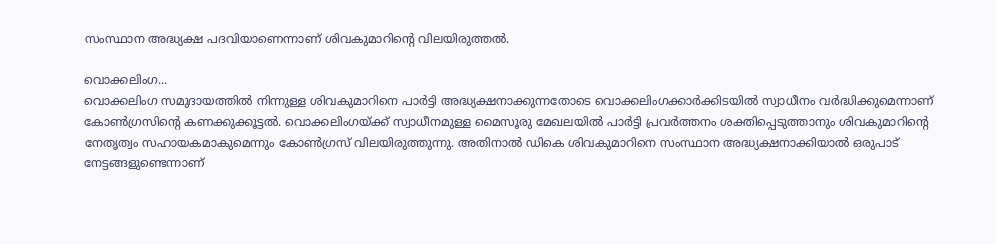സംസ്ഥാന അദ്ധ്യക്ഷ പദവിയാണെന്നാണ് ശിവകുമാറിന്റെ വിലയിരുത്തൽ.

വൊക്കലിംഗ...
വൊക്കലിംഗ സമുദായത്തിൽ നിന്നുള്ള ശിവകുമാറിനെ പാർട്ടി അദ്ധ്യക്ഷനാക്കുന്നതോടെ വൊക്കലിംഗക്കാർക്കിടയിൽ സ്വാധീനം വർദ്ധിക്കുമെന്നാണ് കോൺഗ്രസിന്റെ കണക്കുക്കൂട്ടൽ. വൊക്കലിംഗയ്ക്ക് സ്വാധീനമുള്ള മൈസൂരു മേഖലയിൽ പാർട്ടി പ്രവർത്തനം ശക്തിപ്പെടുത്താനും ശിവകുമാറിന്റെ നേതൃത്വം സഹായകമാകുമെന്നും കോൺഗ്രസ് വിലയിരുത്തുന്നു. അതിനാൽ ഡികെ ശിവകുമാറിനെ സംസ്ഥാന അദ്ധ്യക്ഷനാക്കിയാൽ ഒരുപാട് നേട്ടങ്ങളുണ്ടെന്നാണ്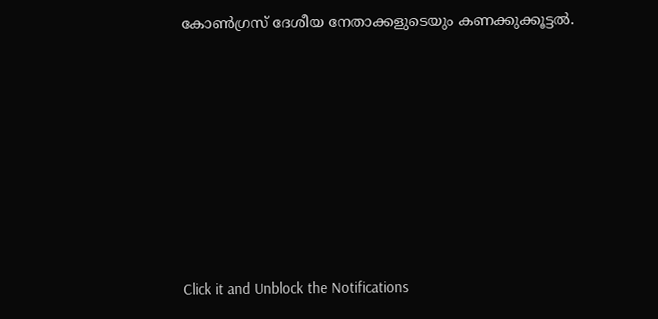കോൺഗ്രസ് ദേശീയ നേതാക്കളുടെയും കണക്കുക്കൂട്ടൽ.












Click it and Unblock the Notifications